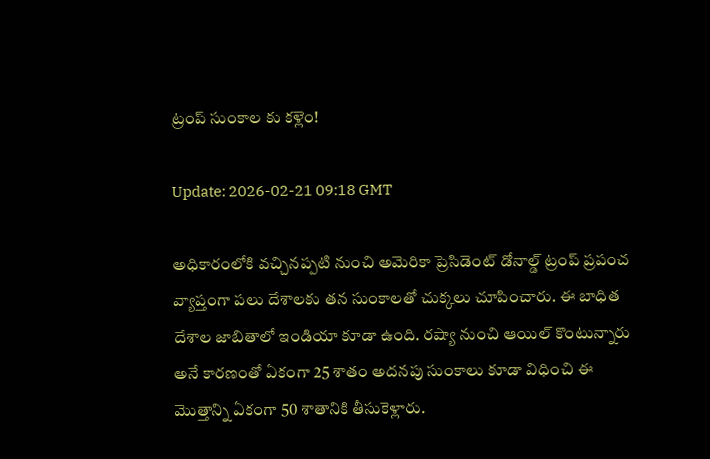ట్రంప్ సుంకాల కు కళ్లెం!

Update: 2026-02-21 09:18 GMT

అధికారంలోకి వచ్చినప్పటి నుంచి అమెరికా ప్రెసిడెంట్ డోనాల్డ్ ట్రంప్ ప్రపంచ వ్యాప్తంగా పలు దేశాలకు తన సుంకాలతో చుక్కలు చూపించారు. ఈ బాధిత దేశాల జాబితాలో ఇండియా కూడా ఉంది. రష్యా నుంచి ఆయిల్ కొంటున్నారు అనే కారణంతో ఏకంగా 25 శాతం అదనపు సుంకాలు కూడా విధించి ఈ మొత్తాన్ని ఏకంగా 50 శాతానికి తీసుకెళ్లారు.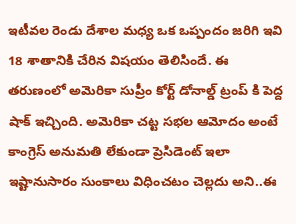ఇటీవల రెండు దేశాల మధ్య ఒక ఒప్పందం జరిగి ఇవి 18 శాతానికి చేరిన విషయం తెలిసిందే. ఈ తరుణంలో అమెరికా సుప్రీం కోర్ట్ డోనాల్డ్ ట్రంప్ కి పెద్ద షాక్ ఇచ్చింది. అమెరికా చట్ట సభల ఆమోదం అంటే కాంగ్రెస్ అనుమతి లేకుండా ప్రెసిడెంట్ ఇలా ఇష్టానుసారం సుంకాలు విధించటం చెల్లదు అని..ఈ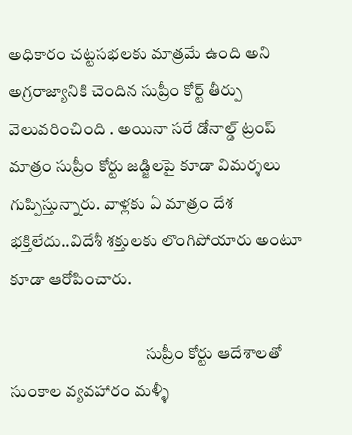అధికారం చట్టసభలకు మాత్రమే ఉంది అని అగ్రరాజ్యానికి చెందిన సుప్రీం కోర్ట్ తీర్పు వెలువరించింది . అయినా సరే డోనాల్డ్ ట్రంప్ మాత్రం సుప్రీం కోర్టు జడ్జిలపై కూడా విమర్శలు గుప్పిస్తున్నారు. వాళ్లకు ఏ మాత్రం దేశ భక్తిలేదు..విదేశీ శక్తులకు లొంగిపోయారు అంటూ కూడా ఆరోపించారు.

                                         సుప్రీం కోర్టు ఆదేశాలతో సుంకాల వ్యవహారం మళ్ళీ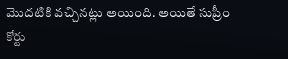మొదటికి వచ్చినట్లు అయింది. అయితే సుప్రీం కోర్టు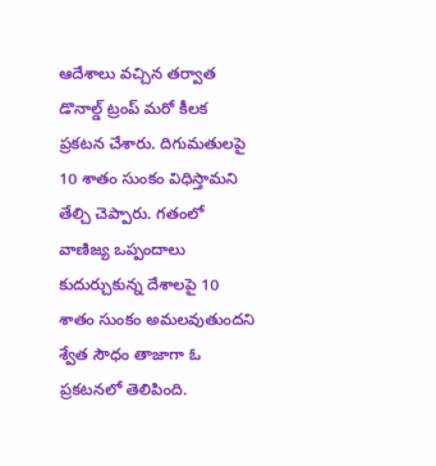ఆదేశాలు వచ్చిన తర్వాత డొనాల్డ్ ట్రంప్ మరో కీలక ప్రకటన చేశారు. దిగుమతులపై 10 శాతం సుంకం విధిస్తామని తేల్చి చెప్పారు. గతంలో వాణిజ్య ఒప్పందాలు కుదుర్చుకున్న దేశాలపై 10 శాతం సుంకం అమలవుతుందని శ్వేత సౌధం తాజాగా ఓ ప్రకటనలో తెలిపింది.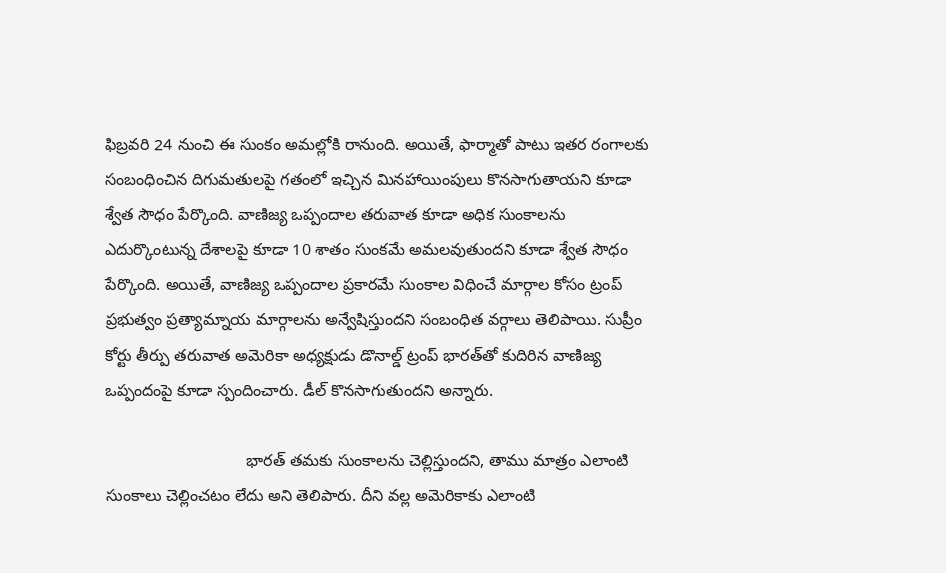ఫిబ్రవరి 24 నుంచి ఈ సుంకం అమల్లోకి రానుంది. అయితే, ఫార్మాతో పాటు ఇతర రంగాలకు సంబంధించిన దిగుమతులపై గతంలో ఇచ్చిన మినహాయింపులు కొనసాగుతాయని కూడా శ్వేత సౌధం పేర్కొంది. వాణిజ్య ఒప్పందాల తరువాత కూడా అధిక సుంకాలను ఎదుర్కొంటున్న దేశాలపై కూడా 10 శాతం సుంకమే అమలవుతుందని కూడా శ్వేత సౌధం పేర్కొంది. అయితే, వాణిజ్య ఒప్పందాల ప్రకారమే సుంకాల విధించే మార్గాల కోసం ట్రంప్ ప్రభుత్వం ప్రత్యామ్నాయ మార్గాలను అన్వేషిస్తుందని సంబంధిత వర్గాలు తెలిపాయి. సుప్రీం కోర్టు తీర్పు తరువాత అమెరికా అధ్యక్షుడు డొనాల్డ్ ట్రంప్ భారత్‌తో కుదిరిన వాణిజ్య ఒప్పందంపై కూడా స్పందించారు. డీల్ కొనసాగుతుందని అన్నారు.

                               భారత్‌ తమకు సుంకాలను చెల్లిస్తుందని, తాము మాత్రం ఎలాంటి సుంకాలు చెల్లించటం లేదు అని తెలిపారు. దీని వల్ల అమెరికాకు ఎలాంటి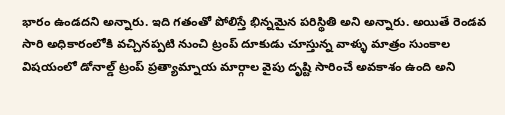భారం ఉండదని అన్నారు. ఇది గతంతో పోలిస్తే భిన్నమైన పరిస్థితి అని అన్నారు. అయితే రెండవ సారి అధికారంలోకి వచ్చినప్పటి నుంచి ట్రంప్ దూకుడు చూస్తున్న వాళ్ళు మాత్రం సుంకాల విషయంలో డోనాల్డ్ ట్రంప్ ప్రత్యామ్నాయ మార్గాల వైపు దృష్టి సారించే అవకాశం ఉంది అని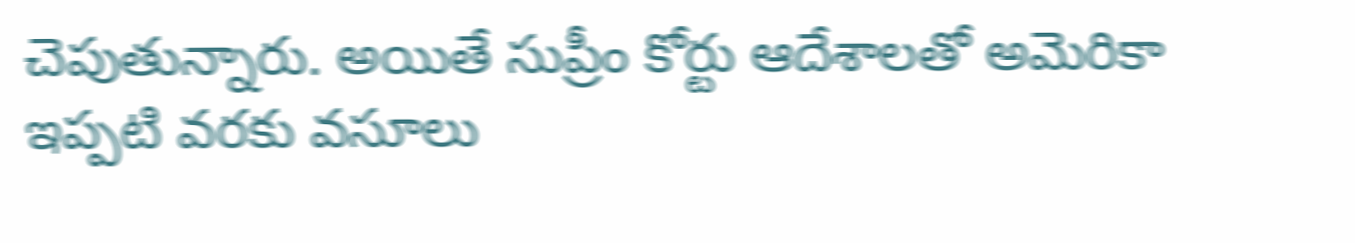చెపుతున్నారు. అయితే సుప్రీం కోర్టు ఆదేశాలతో అమెరికా ఇప్పటి వరకు వసూలు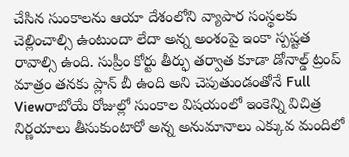చేసిన సుంకాలను ఆయా దేశంలోని వ్యాపార సంస్థలకు చెల్లించాల్సి ఉంటుందా లేదా అన్న అంశంపై ఇంకా స్పష్టత రావాల్సి ఉంది. సుప్రీం కోర్టు తీర్ఫు తర్వాత కూడా డోనాల్డ్ ట్రంప్ మాత్రం తనకు ప్లాన్ బీ ఉంది అని చెపుతుండంతోనే Full Viewరాబోయే రోజుల్లో సుంకాల విషయంలో ఇంకెన్ని విచిత్ర నిర్ణయాలు తీసుకుంటారో అన్న అనుమానాలు ఎక్కువ మందిలో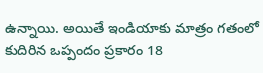ఉన్నాయి. అయితే ఇండియాకు మాత్రం గతంలో కుదిరిన ఒప్పందం ప్రకారం 18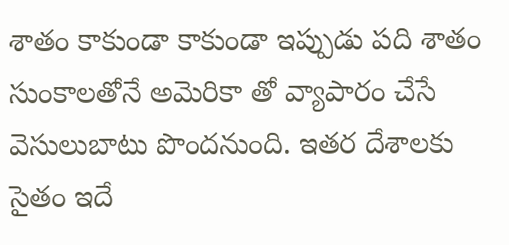శాతం కాకుండా కాకుండా ఇప్పుడు పది శాతం సుంకాలతోనే అమెరికా తో వ్యాపారం చేసే వెసులుబాటు పొందనుంది. ఇతర దేశాలకు సైతం ఇదే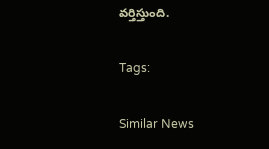వర్తిస్తుంది.

Tags:

Similar News